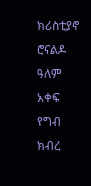ክሪስቲያኖ ሮናልዶ ዓለም አቀፍ የግብ ክብረ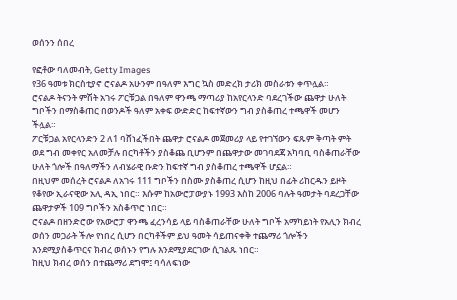ወሰንን ሰበረ

የፎቶው ባለመብት, Getty Images
የ36 ዓመቱ ክርስቲያኖ ሮናልዶ አሁንም በዓለም እግር ኳስ መድረክ ታሪክ መስራቱን ቀጥሏል።
ሮናልዶ ትናንት ምሽት አገሩ ፖርቹጋል በዓለም ዋንጫ ማጣሪያ ከአየርላንድ ባደረገችው ጨዋታ ሁለት ግቦችን በማስቆጠር በወንዶች ዓለም አቀፍ ውድድር ከፍተኛውን ግብ ያስቆጠረ ተጫዋች መሆን ችሏል።
ፖርቹጋል አየርላንድን 2 ለ1 ባሸነፈችበት ጨዋታ ሮናልዶ መጀመሪያ ላይ የተገኘውን ፍጹም ቅጣት ምት ወደ ግብ መቀየር አለመቻሉ በርካቶችን ያስቆጨ ቢሆንም በጨዋታው መገባደጃ አካባቢ ባስቆጠራቸው ሁለት ጎሎች በዓለማችን ለብሄራዊ ቡድን ከፍተኛ ግብ ያስቆጠረ ተጫዋች ሆኗል።
በዚህም መሰረት ሮናልዶ ለአገሩ 111 ግቦችን በስሙ ያስቆጠረ ሲሆን ከዚህ በፊት ሪከርዱን ይዞት የቆየው ኢራናዊው አሊ ዳኢ ነበር። እሱም ከአውሮፓውያኑ 1993 እስከ 2006 ባሉት ዓመታት ባደረጋቸው ጨዋታዎች 109 ግቦችን አስቆጥሮ ነበር።
ሮናልዶ በዘንድሮው የአውሮፓ ዋንጫ ፈረንሳይ ላይ ባስቆጠራቸው ሁለት ግቦች አማካይነት የአሊን ክብረ ወሰን መጋራት ችሎ የነበረ ሲሆን በርካቶችም ይህ ዓመት ሳይጠናቀቅ ተጨማሪ ጎሎችን እንደሚያስቆጥርና ክብረ ወሰኑን የግሉ እንደሚያደርገው ሲገልጹ ነበር።
ከዚህ ክብረ ወሰን በተጨማሪ ደግሞ፤ ባሳለፍነው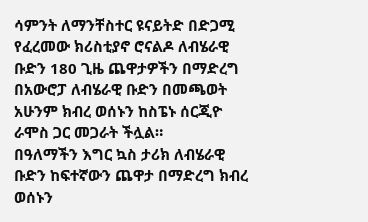ሳምንት ለማንቸስተር ዩናይትድ በድጋሚ የፈረመው ክሪስቲያኖ ሮናልዶ ለብሄራዊ ቡድን 180 ጊዜ ጨዋታዎችን በማድረግ በአውሮፓ ለብሄራዊ ቡድን በመጫወት አሁንም ክብረ ወሰኑን ከስፔኑ ሰርጂዮ ራሞስ ጋር መጋራት ችሏል።
በዓለማችን እግር ኳስ ታሪክ ለብሄራዊ ቡድን ከፍተኛውን ጨዋታ በማድረግ ክብረ ወሰኑን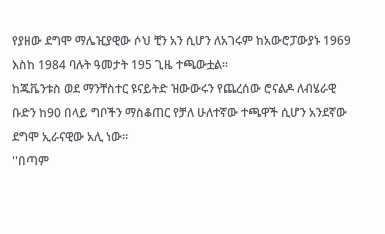የያዘው ደግሞ ማሌዢያዊው ሶህ ቺን አን ሲሆን ለአገሩም ከአውሮፓውያኑ 1969 እስከ 1984 ባሉት ዓመታት 195 ጊዜ ተጫውቷል።
ከጁቬንቱስ ወደ ማንቸስተር ዩናይትድ ዝውውሩን የጨረሰው ሮናልዶ ለብሄራዊ ቡድን ከ90 በላይ ግቦችን ማስቆጠር የቻለ ሁለተኛው ተጫዋች ሲሆን አንደኛው ደግሞ ኢራናዊው አሊ ነው።
''በጣም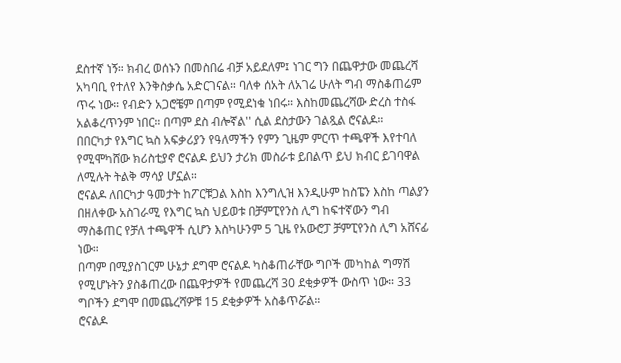ደስተኛ ነኝ። ክብረ ወሰኑን በመስበሬ ብቻ አይደለም፤ ነገር ግን በጨዋታው መጨረሻ አካባቢ የተለየ እንቅስቃሴ አድርገናል። ባለቀ ሰአት ለአገሬ ሁለት ግብ ማስቆጠሬም ጥሩ ነው። የብድን አጋሮቼም በጣም የሚደነቁ ነበሩ። እስከመጨረሻው ድረስ ተስፋ አልቆረጥንም ነበር። በጣም ደስ ብሎኛል'' ሲል ደስታውን ገልጿል ሮናልዶ።
በበርካታ የእግር ኳስ አፍቃሪያን የዓለማችን የምን ጊዜም ምርጥ ተጫዋች እየተባለ የሚሞካሸው ክሪስቲያኖ ሮናልዶ ይህን ታሪክ መስራቱ ይበልጥ ይህ ክብር ይገባዋል ለሚሉት ትልቅ ማሳያ ሆኗል።
ሮናልዶ ለበርካታ ዓመታት ከፖርቹጋል እስከ እንግሊዝ እንዲሁም ከስፔን እስከ ጣልያን በዘለቀው አስገራሚ የእግር ኳስ ህይወቱ በቻምፒየንስ ሊግ ከፍተኛውን ግብ ማስቆጠር የቻለ ተጫዋች ሲሆን እስካሁንም 5 ጊዜ የአውሮፓ ቻምፒየንስ ሊግ አሸናፊ ነው።
በጣም በሚያስገርም ሁኔታ ደግሞ ሮናልዶ ካስቆጠራቸው ግቦች መካከል ግማሽ የሚሆኑትን ያስቆጠረው በጨዋታዎች የመጨረሻ 30 ደቂቃዎች ውስጥ ነው። 33 ግቦችን ደግሞ በመጨረሻዎቹ 15 ደቂቃዎች አስቆጥሯል።
ሮናልዶ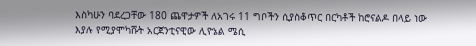እስካሁን ባደረጋቸው 180 ጨዋታዎች ለአገሩ 11 ግቦችን ሲያስቆጥር በርካቶች ከሮናልዶ በላይ ነው እያሉ የሚያሞካሹት አርጀንቲናዊው ሊዮኔል ሜሲ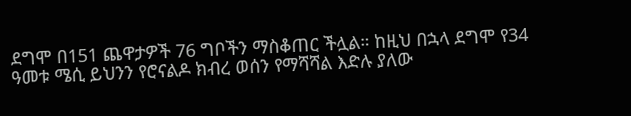ደግሞ በ151 ጨዋታዎች 76 ግቦችን ማስቆጠር ችሏል። ከዚህ በኋላ ደግሞ የ34 ዓመቱ ሜሲ ይህንን የሮናልዶ ክብረ ወሰን የማሻሻል እድሉ ያለው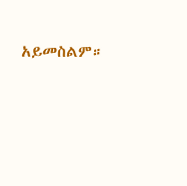አይመስልም።